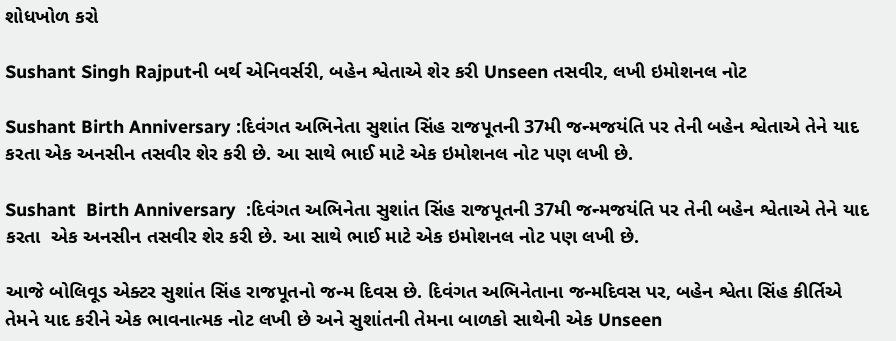શોધખોળ કરો

Sushant Singh Rajputની બર્થ એનિવર્સરી, બહેન શ્વેતાએ શેર કરી Unseen તસવીર, લખી ઇમોશનલ નોટ

Sushant Birth Anniversary :દિવંગત અભિનેતા સુશાંત સિંહ રાજપૂતની 37મી જન્મજયંતિ પર તેની બહેન શ્વેતાએ તેને યાદ કરતા એક અનસીન તસવીર શેર કરી છે. આ સાથે ભાઈ માટે એક ઇમોશનલ નોટ પણ લખી છે.

Sushant  Birth Anniversary  :દિવંગત અભિનેતા સુશાંત સિંહ રાજપૂતની 37મી જન્મજયંતિ પર તેની બહેન શ્વેતાએ તેને યાદ કરતા  એક અનસીન તસવીર શેર કરી છે. આ સાથે ભાઈ માટે એક ઇમોશનલ નોટ પણ લખી છે.

આજે બોલિવૂડ એક્ટર સુશાંત સિંહ રાજપૂતનો જન્મ દિવસ છે. દિવંગત અભિનેતાના જન્મદિવસ પર, બહેન શ્વેતા સિંહ કીર્તિએ તેમને યાદ કરીને એક ભાવનાત્મક નોટ લખી છે અને સુશાંતની તેમના બાળકો સાથેની એક Unseen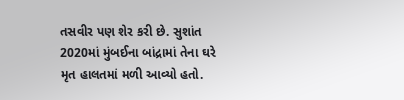તસવીર પણ શેર કરી છે. સુશાંત 2020માં મુંબઈના બાંદ્રામાં તેના ઘરે મૃત હાલતમાં મળી આવ્યો હતો.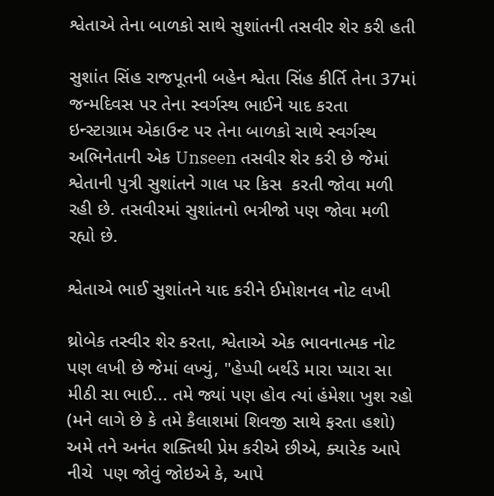શ્વેતાએ તેના બાળકો સાથે સુશાંતની તસવીર શેર કરી હતી

સુશાંત સિંહ રાજપૂતની બહેન શ્વેતા સિંહ કીર્તિ તેના 37માં જન્મદિવસ પર તેના સ્વર્ગસ્થ ભાઈને યાદ કરતા  ઇન્સ્ટાગ્રામ એકાઉન્ટ પર તેના બાળકો સાથે સ્વર્ગસ્થ અભિનેતાની એક Unseen તસવીર શેર કરી છે જેમાં શ્વેતાની પુત્રી સુશાંતને ગાલ પર કિસ  કરતી જોવા મળી રહી છે. તસવીરમાં સુશાંતનો ભત્રીજો પણ જોવા મળી રહ્યો છે.

શ્વેતાએ ભાઈ સુશાંતને યાદ કરીને ઈમોશનલ નોટ લખી

થ્રોબેક તસ્વીર શેર કરતા, શ્વેતાએ એક ભાવનાત્મક નોટ પણ લખી છે જેમાં લખ્યું, "હેપ્પી બર્થડે મારા પ્યારા સા મીઠી સા ભાઈ... તમે જ્યાં પણ હોવ ત્યાં હંમેશા ખુશ રહો (મને લાગે છે કે તમે કૈલાશમાં શિવજી સાથે ફરતા હશો) અમે તને અનંત શક્તિથી પ્રેમ કરીએ છીએ, ક્યારેક આપે નીચે  પણ જોવું જોઇએ કે, આપે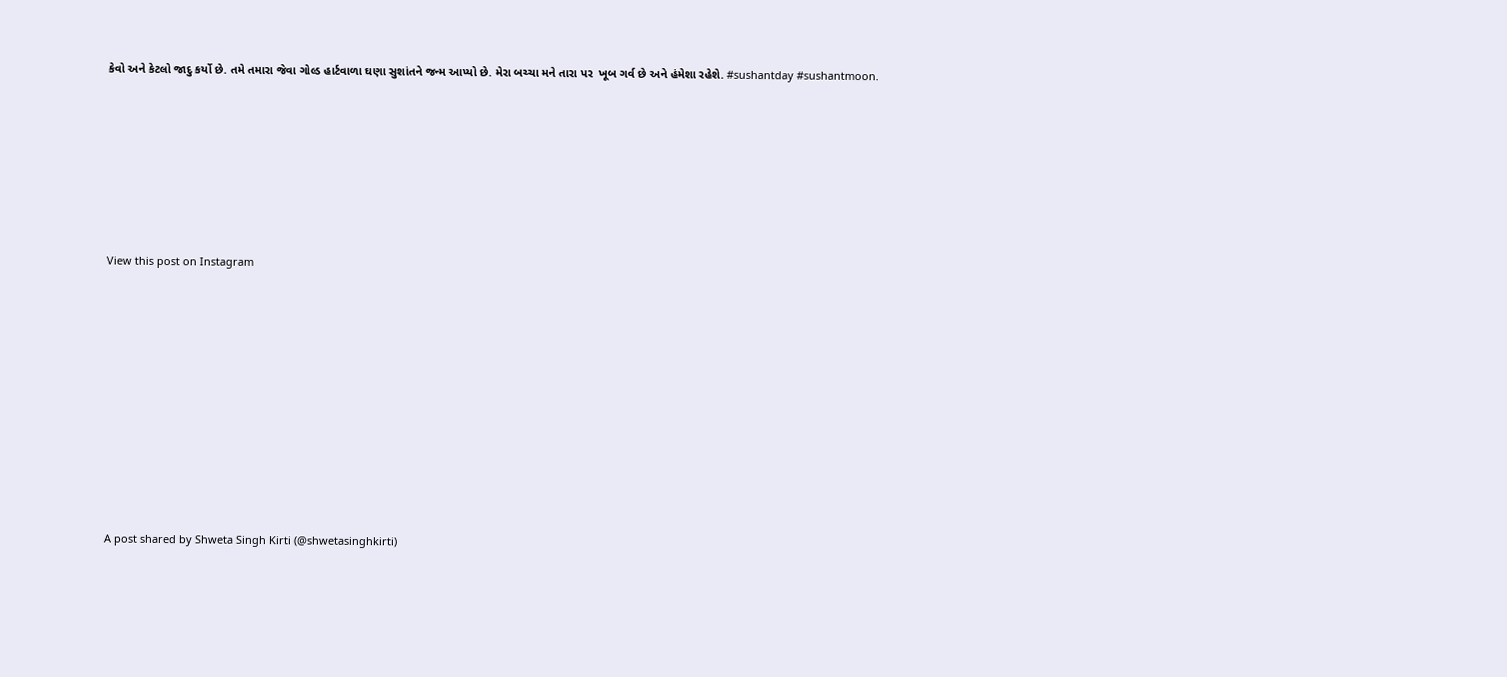કેવો અને કેટલો જાદુ કર્યો છે. તમે તમારા જેવા ગોલ્ડ હાર્ટવાળા ઘણા સુશાંતને જન્મ આપ્યો છે. મેરા બચ્ચા મને તારા પર  ખૂબ ગર્વ છે અને હંમેશા રહેશે. #sushantday #sushantmoon.








View this post on Instagram












A post shared by Shweta Singh Kirti (@shwetasinghkirti)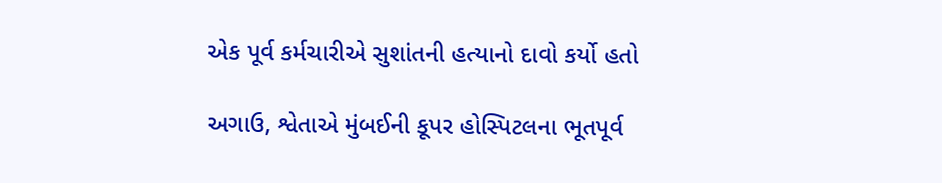એક પૂર્વ કર્મચારીએ સુશાંતની હત્યાનો દાવો કર્યો હતો

અગાઉ, શ્વેતાએ મુંબઈની કૂપર હોસ્પિટલના ભૂતપૂર્વ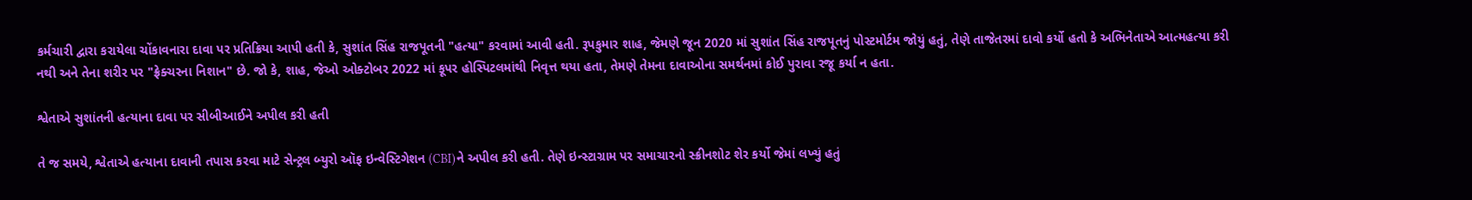કર્મચારી દ્વારા કરાયેલા ચોંકાવનારા દાવા પર પ્રતિક્રિયા આપી હતી કે, સુશાંત સિંહ રાજપૂતની "હત્યા" કરવામાં આવી હતી. રૂપકુમાર શાહ, જેમણે જૂન 2020 માં સુશાંત સિંહ રાજપૂતનું પોસ્ટમોર્ટમ જોયું હતું, તેણે તાજેતરમાં દાવો કર્યો હતો કે અભિનેતાએ આત્મહત્યા કરી નથી અને તેના શરીર પર "ફ્રેક્ચરના નિશાન" છે. જો કે, શાહ, જેઓ ઓક્ટોબર 2022 માં કૂપર હોસ્પિટલમાંથી નિવૃત્ત થયા હતા, તેમણે તેમના દાવાઓના સમર્થનમાં કોઈ પુરાવા રજૂ કર્યા ન હતા.

શ્વેતાએ સુશાંતની હત્યાના દાવા પર સીબીઆઈને અપીલ કરી હતી

તે જ સમયે, શ્વેતાએ હત્યાના દાવાની તપાસ કરવા માટે સેન્ટ્રલ બ્યુરો ઑફ ઇન્વેસ્ટિગેશન (CBI)ને અપીલ કરી હતી. તેણે ઇન્સ્ટાગ્રામ પર સમાચારનો સ્ક્રીનશોટ શેર કર્યો જેમાં લખ્યું હતું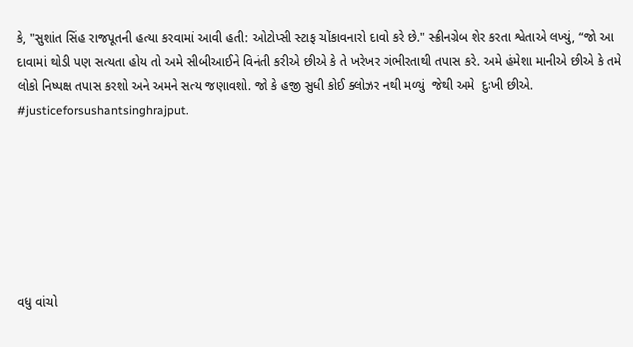કે, "સુશાંત સિંહ રાજપૂતની હત્યા કરવામાં આવી હતી: ઓટોપ્સી સ્ટાફ ચોંકાવનારો દાવો કરે છે." સ્ક્રીનગ્રેબ શેર કરતા શ્વેતાએ લખ્યું, “જો આ દાવામાં થોડી પણ સત્યતા હોય તો અમે સીબીઆઈને વિનંતી કરીએ છીએ કે તે ખરેખર ગંભીરતાથી તપાસ કરે. અમે હંમેશા માનીએ છીએ કે તમે લોકો નિષ્પક્ષ તપાસ કરશો અને અમને સત્ય જણાવશો. જો કે હજી સુધી કોઈ ક્લોઝર નથી મળ્યું  જેથી અમે  દુઃખી છીએ. #justiceforsushantsinghrajput.







વધુ વાંચો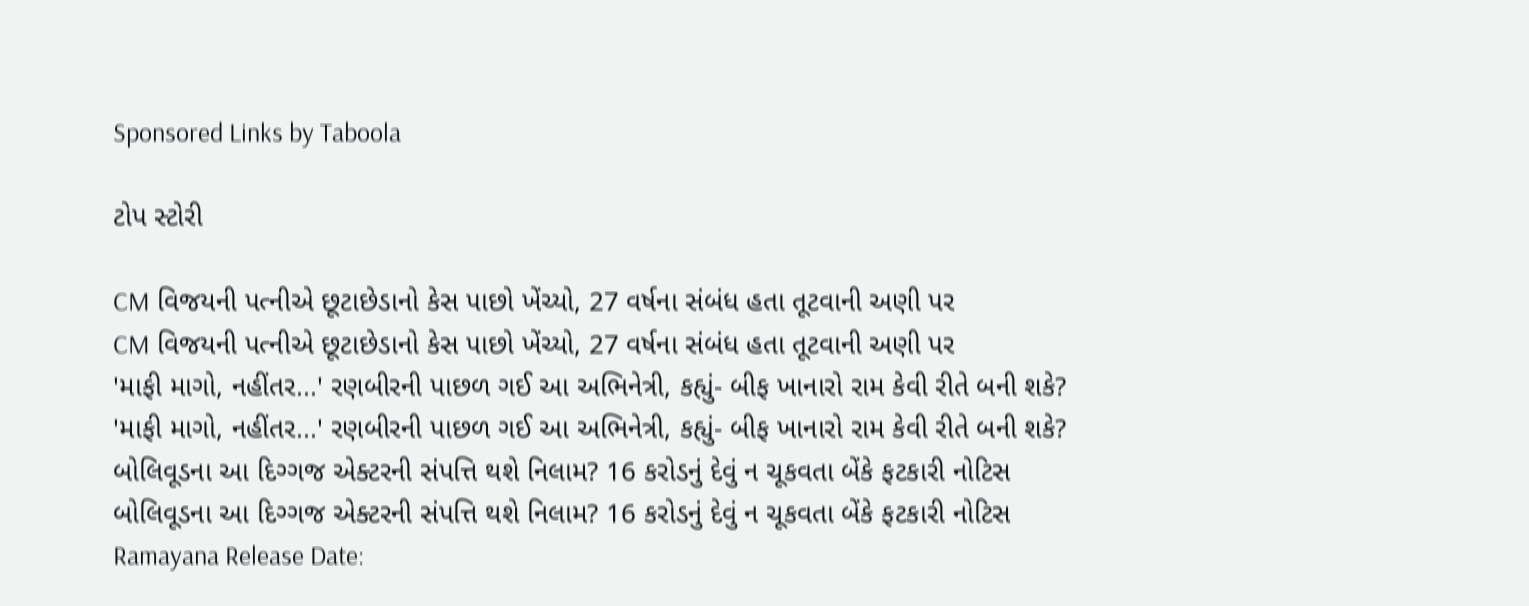Sponsored Links by Taboola

ટોપ સ્ટોરી

CM વિજયની પત્નીએ છૂટાછેડાનો કેસ પાછો ખેંચ્યો, 27 વર્ષના સંબંધ હતા તૂટવાની અણી પર
CM વિજયની પત્નીએ છૂટાછેડાનો કેસ પાછો ખેંચ્યો, 27 વર્ષના સંબંધ હતા તૂટવાની અણી પર
'માફી માગો, નહીંતર...' રણબીરની પાછળ ગઈ આ અભિનેત્રી, કહ્યું- બીફ ખાનારો રામ કેવી રીતે બની શકે?
'માફી માગો, નહીંતર...' રણબીરની પાછળ ગઈ આ અભિનેત્રી, કહ્યું- બીફ ખાનારો રામ કેવી રીતે બની શકે?
બોલિવૂડના આ દિગ્ગજ એક્ટરની સંપત્તિ થશે નિલામ? 16 કરોડનું દેવું ન ચૂકવતા બેંકે ફટકારી નોટિસ
બોલિવૂડના આ દિગ્ગજ એક્ટરની સંપત્તિ થશે નિલામ? 16 કરોડનું દેવું ન ચૂકવતા બેંકે ફટકારી નોટિસ
Ramayana Release Date: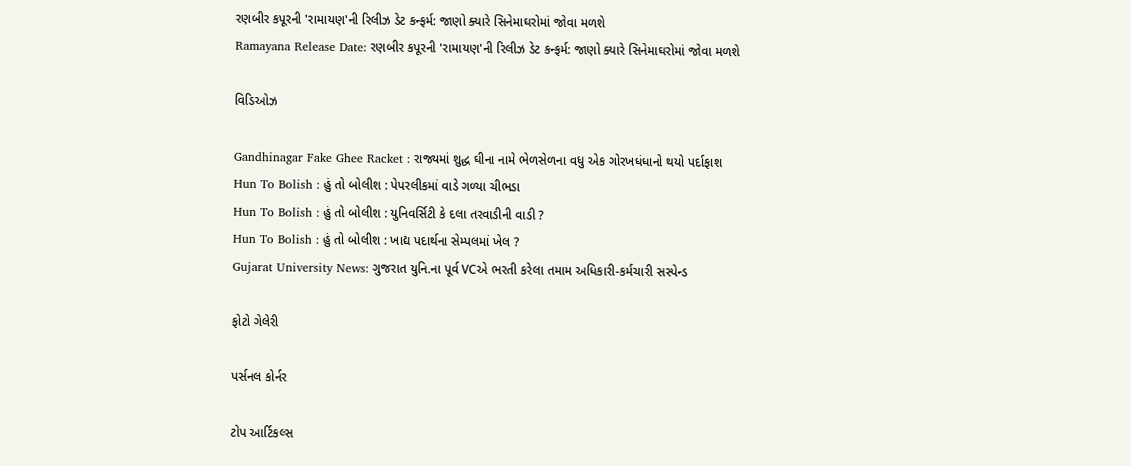રણબીર કપૂરની 'રામાયણ'ની રિલીઝ ડેટ કન્ફર્મ: જાણો ક્યારે સિનેમાઘરોમાં જોવા મળશે
Ramayana Release Date: રણબીર કપૂરની 'રામાયણ'ની રિલીઝ ડેટ કન્ફર્મ: જાણો ક્યારે સિનેમાઘરોમાં જોવા મળશે

વિડિઓઝ

Gandhinagar Fake Ghee Racket : રાજ્યમાં શુદ્ધ ઘીના નામે ભેળસેળના વધુ એક ગોરખધંધાનો થયો પર્દાફાશ
Hun To Bolish : હું તો બોલીશ : પેપરલીકમાં વાડે ગળ્યા ચીભડા
Hun To Bolish : હું તો બોલીશ : યુનિવર્સિટી કે દલા તરવાડીની વાડી ?
Hun To Bolish : હું તો બોલીશ : ખાદ્ય પદાર્થના સેમ્પલમાં ખેલ ?
Gujarat University News: ગુજરાત યુનિ.ના પૂર્વ VCએ ભરતી કરેલા તમામ અધિકારી-કર્મચારી સસ્પેન્ડ

ફોટો ગેલેરી

પર્સનલ કોર્નર

ટોપ આર્ટિકલ્સ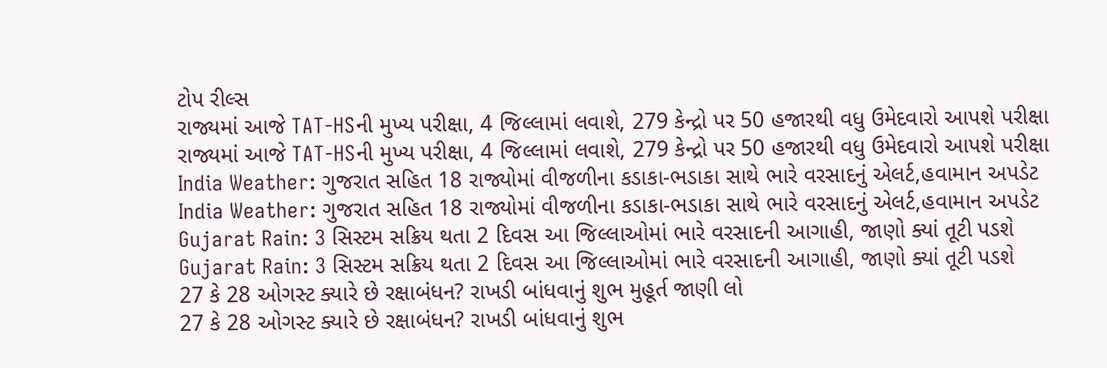ટોપ રીલ્સ
રાજ્યમાં આજે TAT-HSની મુખ્ય પરીક્ષા, 4 જિલ્લામાં લવાશે, 279 કેન્દ્રો પર 50 હજારથી વધુ ઉમેદવારો આપશે પરીક્ષા
રાજ્યમાં આજે TAT-HSની મુખ્ય પરીક્ષા, 4 જિલ્લામાં લવાશે, 279 કેન્દ્રો પર 50 હજારથી વધુ ઉમેદવારો આપશે પરીક્ષા
India Weather: ગુજરાત સહિત 18 રાજ્યોમાં વીજળીના કડાકા-ભડાકા સાથે ભારે વરસાદનું એલર્ટ,હવામાન અપડેટ
India Weather: ગુજરાત સહિત 18 રાજ્યોમાં વીજળીના કડાકા-ભડાકા સાથે ભારે વરસાદનું એલર્ટ,હવામાન અપડેટ
Gujarat Rain: 3 સિસ્ટમ સક્રિય થતા 2 દિવસ આ જિલ્લાઓમાં ભારે વરસાદની આગાહી, જાણો ક્યાં તૂટી પડશે
Gujarat Rain: 3 સિસ્ટમ સક્રિય થતા 2 દિવસ આ જિલ્લાઓમાં ભારે વરસાદની આગાહી, જાણો ક્યાં તૂટી પડશે
27 કે 28 ઓગસ્ટ ક્યારે છે રક્ષાબંધન? રાખડી બાંધવાનું શુભ મુહૂર્ત જાણી લો
27 કે 28 ઓગસ્ટ ક્યારે છે રક્ષાબંધન? રાખડી બાંધવાનું શુભ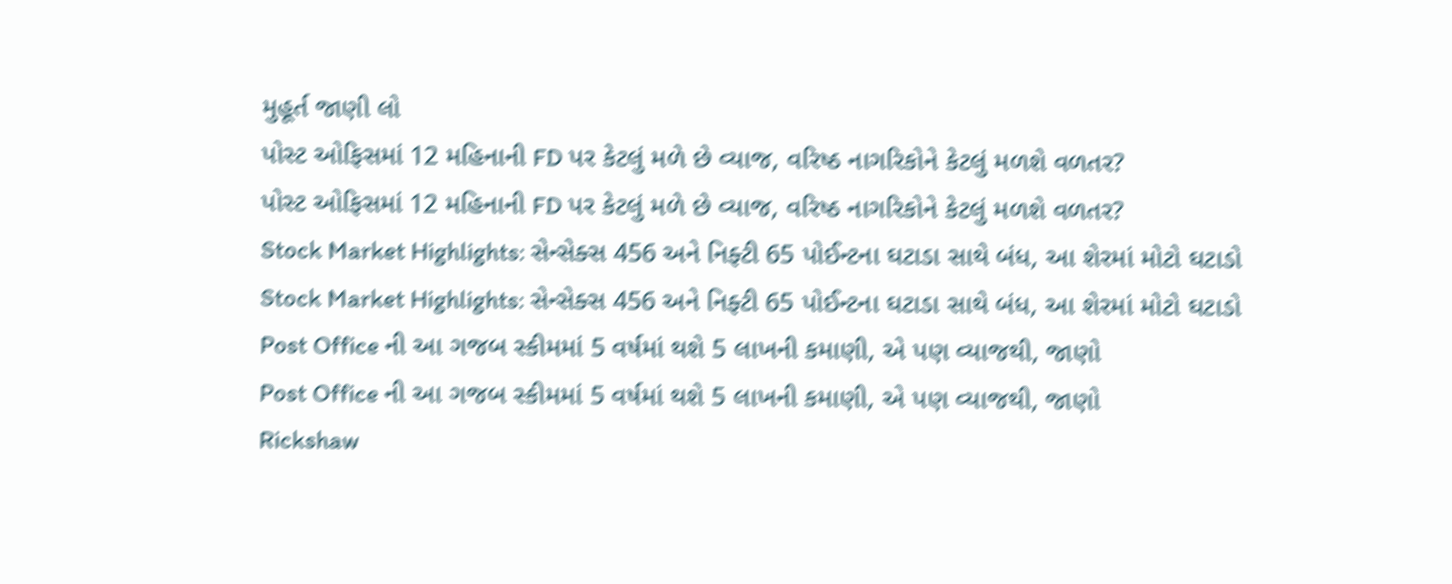મુહૂર્ત જાણી લો
પોસ્ટ ઓફિસમાં 12 મહિનાની FD પર કેટલું મળે છે વ્યાજ, વરિષ્ઠ નાગરિકોને કેટલું મળશે વળતર?
પોસ્ટ ઓફિસમાં 12 મહિનાની FD પર કેટલું મળે છે વ્યાજ, વરિષ્ઠ નાગરિકોને કેટલું મળશે વળતર?
Stock Market Highlights: સેન્સેક્સ 456 અને નિફ્ટી 65 પોઈન્ટના ઘટાડા સાથે બંધ, આ શેરમાં મોટો ઘટાડો
Stock Market Highlights: સેન્સેક્સ 456 અને નિફ્ટી 65 પોઈન્ટના ઘટાડા સાથે બંધ, આ શેરમાં મોટો ઘટાડો
Post Office ની આ ગજબ સ્કીમમાં 5 વર્ષમાં થશે 5 લાખની કમાણી, એ પણ વ્યાજથી, જાણો
Post Office ની આ ગજબ સ્કીમમાં 5 વર્ષમાં થશે 5 લાખની કમાણી, એ પણ વ્યાજથી, જાણો
Rickshaw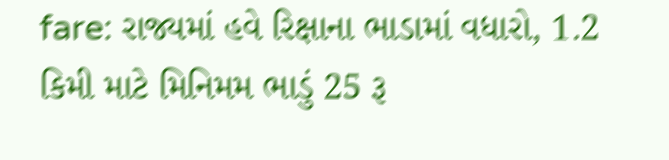fare: રાજ્યમાં હવે રિક્ષાના ભાડામાં વધારો, 1.2 કિમી માટે મિનિમમ ભાડું 25 રૂ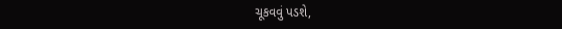ચૂકવવું પડશે,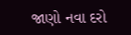જાણો નવા દરો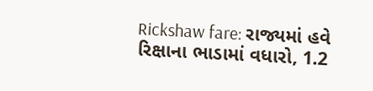Rickshaw fare: રાજ્યમાં હવે રિક્ષાના ભાડામાં વધારો, 1.2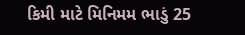કિમી માટે મિનિમમ ભાડું 25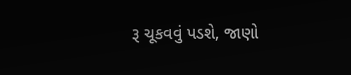રૂ ચૂકવવું પડશે, જાણો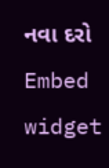નવા દરો
Embed widget